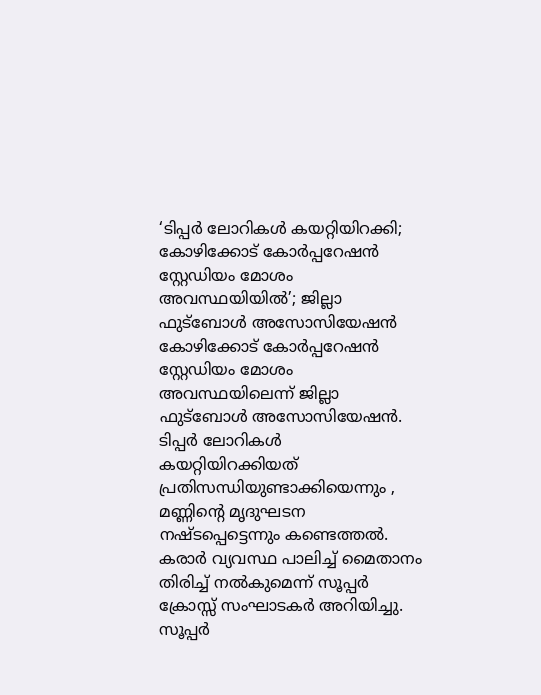‘ടിപ്പർ ലോറികൾ കയറ്റിയിറക്കി; കോഴിക്കോട് കോർപ്പറേഷൻ സ്റ്റേഡിയം മോശം അവസ്ഥയിയിൽ’; ജില്ലാ ഫുട്ബോൾ അസോസിയേഷൻ
കോഴിക്കോട് കോർപ്പറേഷൻ സ്റ്റേഡിയം മോശം അവസ്ഥയിലെന്ന് ജില്ലാ ഫുട്ബോൾ അസോസിയേഷൻ. ടിപ്പർ ലോറികൾ കയറ്റിയിറക്കിയത് പ്രതിസന്ധിയുണ്ടാക്കിയെന്നും , മണ്ണിന്റെ മൃദുഘടന നഷ്ടപ്പെട്ടെന്നും കണ്ടെത്തൽ. കരാർ വ്യവസ്ഥ പാലിച്ച് മൈതാനം തിരിച്ച് നൽകുമെന്ന് സൂപ്പർ ക്രോസ്സ് സംഘാടകർ അറിയിച്ചു.
സൂപ്പർ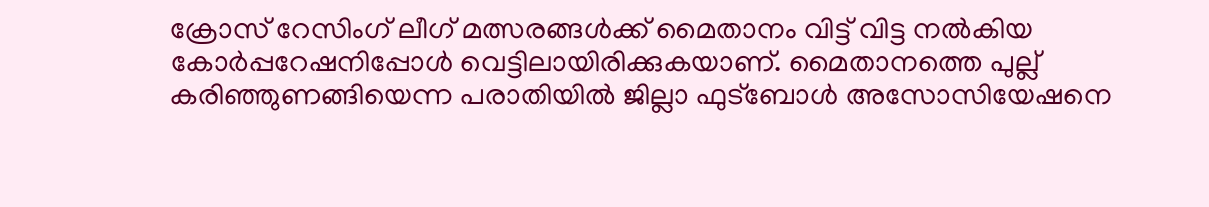ക്രോസ് റേസിംഗ് ലീഗ് മത്സരങ്ങൾക്ക് മൈതാനം വിട്ട് വിട്ട നൽകിയ കോർപ്പറേഷനിപ്പോൾ വെട്ടിലായിരിക്കുകയാണ്. മൈതാനത്തെ പുല്ല് കരിഞ്ഞുണങ്ങിയെന്ന പരാതിയിൽ ജില്ലാ ഫുട്ബോൾ അസോസിയേഷനെ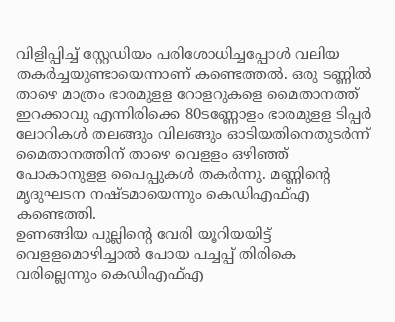വിളിപ്പിച്ച് സ്റ്റേഡിയം പരിശോധിച്ചപ്പോൾ വലിയ തകർച്ചയുണ്ടായെന്നാണ് കണ്ടെത്തൽ. ഒരു ടണ്ണിൽ താഴെ മാത്രം ഭാരമുളള റോളറുകളെ മൈതാനത്ത് ഇറക്കാവു എന്നിരിക്കെ 80ടണ്ണോളം ഭാരമുളള ടിപ്പർ ലോറികൾ തലങ്ങും വിലങ്ങും ഓടിയതിനെതുടർന്ന് മൈതാനത്തിന് താഴെ വെളളം ഒഴിഞ്ഞ് പോകാനുളള പൈപ്പുകൾ തകർന്നു. മണ്ണിന്റെ മൃദുഘടന നഷ്ടമായെന്നും കെഡിഎഫ്എ കണ്ടെത്തി.
ഉണങ്ങിയ പുല്ലിന്റെ വേരി യൂറിയയിട്ട് വെളളമൊഴിച്ചാൽ പോയ പച്ചപ്പ് തിരികെ വരില്ലെന്നും കെഡിഎഫ്എ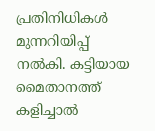പ്രതിനിധികൾ മുന്നറിയിപ്പ് നൽകി. കട്ടിയായ മൈതാനത്ത് കളിച്ചാൽ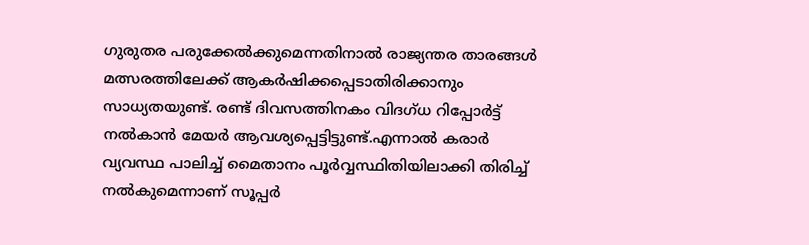ഗുരുതര പരുക്കേൽക്കുമെന്നതിനാൽ രാജ്യന്തര താരങ്ങൾ മത്സരത്തിലേക്ക് ആകർഷിക്കപ്പെടാതിരിക്കാനും സാധ്യതയുണ്ട്. രണ്ട് ദിവസത്തിനകം വിദഗ്ധ റിപ്പോർട്ട് നൽകാൻ മേയർ ആവശ്യപ്പെട്ടിട്ടുണ്ട്.എന്നാൽ കരാർ വ്യവസ്ഥ പാലിച്ച് മൈതാനം പൂർവ്വസ്ഥിതിയിലാക്കി തിരിച്ച് നൽകുമെന്നാണ് സൂപ്പർ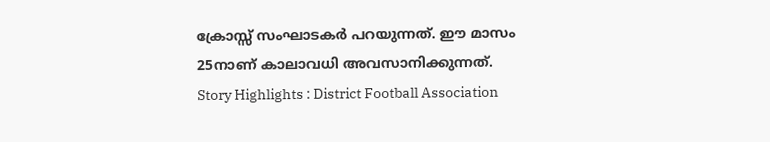ക്രോസ്സ് സംഘാടകർ പറയുന്നത്. ഈ മാസം 25നാണ് കാലാവധി അവസാനിക്കുന്നത്.
Story Highlights : District Football Association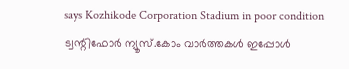says Kozhikode Corporation Stadium in poor condition
ട്വന്റിഫോർ ന്യൂസ്.കോം വാർത്തകൾ ഇപ്പോൾ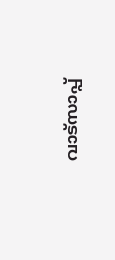വാട്സാപ്പ്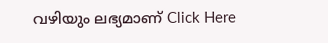വഴിയും ലഭ്യമാണ് Click Here